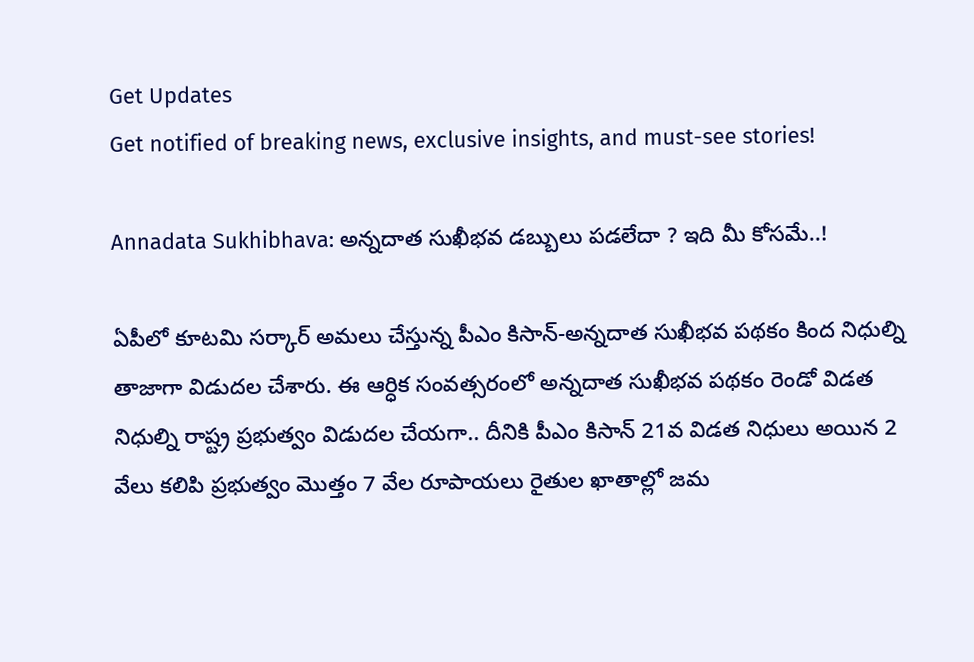Get Updates
Get notified of breaking news, exclusive insights, and must-see stories!

Annadata Sukhibhava: అన్నదాత సుఖీభవ డబ్బులు పడలేదా ? ఇది మీ కోసమే..!

ఏపీలో కూటమి సర్కార్ అమలు చేస్తున్న పీఎం కిసాన్-అన్నదాత సుఖీభవ పథకం కింద నిధుల్ని తాజాగా విడుదల చేశారు. ఈ ఆర్ధిక సంవత్సరంలో అన్నదాత సుఖీభవ పథకం రెండో విడత నిధుల్ని రాష్ట్ర ప్రభుత్వం విడుదల చేయగా.. దీనికి పీఎం కిసాన్ 21వ విడత నిధులు అయిన 2 వేలు కలిపి ప్రభుత్వం మొత్తం 7 వేల రూపాయలు రైతుల ఖాతాల్లో జమ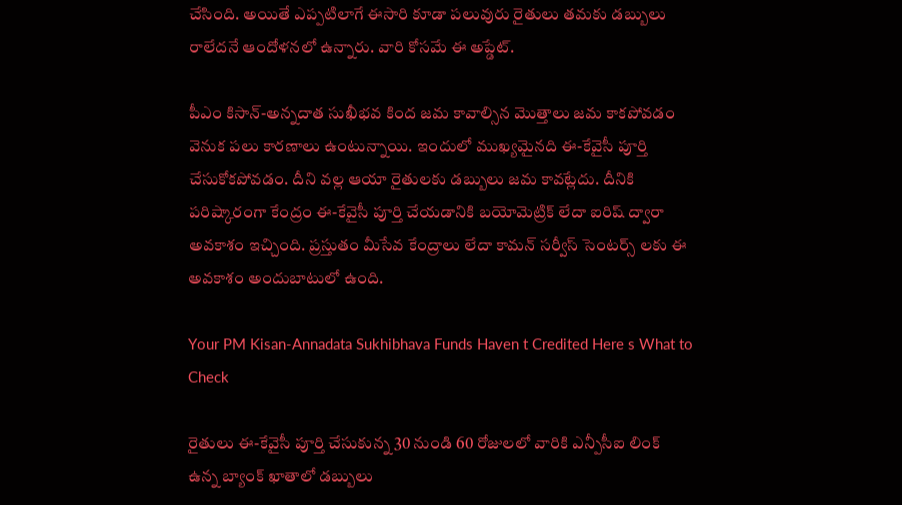చేసింది. అయితే ఎప్పటిలాగే ఈసారి కూడా పలువురు రైతులు తమకు డబ్బులు రాలేదనే ఆందోళనలో ఉన్నారు. వారి కోసమే ఈ అప్డేట్.

పీఎం కిసాన్-అన్నదాత సుఖీభవ కింద జమ కావాల్సిన మొత్తాలు జమ కాకపోవడం వెనుక పలు కారణాలు ఉంటున్నాయి. ఇందులో ముఖ్యమైనది ఈ-కేవైసీ పూర్తి చేసుకోకపోవడం. దీని వల్ల ఆయా రైతులకు డబ్బులు జమ కావట్లేదు. దీనికి పరిష్కారంగా కేంద్రం ఈ-కేవైసీ పూర్తి చేయడానికి బయోమెట్రిక్ లేదా ఐరిష్ ద్వారా అవకాశం ఇచ్చింది. ప్రస్తుతం మీసేవ కేంద్రాలు లేదా కామన్ సర్వీస్ సెంటర్స్ లకు ఈ అవకాశం అందుబాటులో ఉంది.

Your PM Kisan-Annadata Sukhibhava Funds Haven t Credited Here s What to Check

రైతులు ఈ-కేవైసీ పూర్తి చేసుకున్న 30 నుండి 60 రోజులలో వారికి ఎన్పీసీఐ లింక్ ఉన్న బ్యాంక్ ఖాతాలో డబ్బులు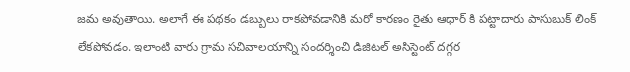జమ అవుతాయి. అలాగే ఈ పథకం డబ్బులు రాకపోవడానికి మరో కారణం రైతు ఆధార్ కి పట్టాదారు పాసుబుక్ లింక్ లేకపోవడం. ఇలాంటి వారు గ్రామ సచివాలయాన్ని సందర్శించి డిజిటల్ అసిస్టెంట్ దగ్గర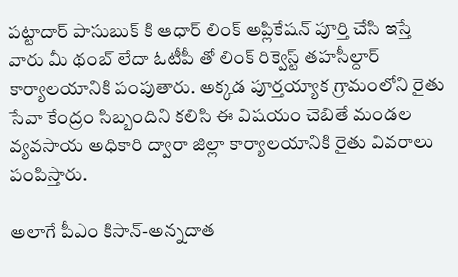పట్టాదార్ పాసుబుక్ కి ఆధార్ లింక్ అప్లికేషన్ పూర్తి చేసి ఇస్తే వారు మీ థంబ్ లేదా ఓటీపీ తో లింక్ రిక్వెస్ట్ తహసీల్దార్ కార్యాలయానికి పంపుతారు. అక్కడ పూర్తయ్యాక గ్రామంలోని రైతు సేవా కేంద్రం సిబ్బందిని కలిసి ఈ విషయం చెబితే మండల వ్యవసాయ అధికారి ద్వారా జిల్లా కార్యాలయానికి రైతు వివరాలు పంపిస్తారు.

అలాగే పీఎం కిసాన్-అన్నదాత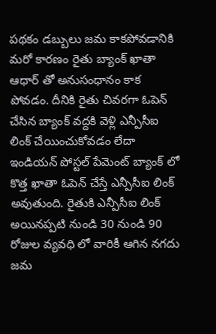పథకం డబ్బులు జమ కాకపోవడానికి మరో కారణం రైతు బ్యాంక్ ఖాతా ఆధార్ తో అనుసంధానం కాక పోవడం. దీనికి రైతు చివరగా ఓపెన్ చేసిన బ్యాంక్ వద్దకి వెళ్లి ఎన్పీసీఐ లింక్ చేయించుకోవడం లేదా ఇండియన్ పోస్టల్ పేమెంట్ బ్యాంక్ లో కొత్త ఖాతా ఓపెన్ చేస్తే ఎన్పీసీఐ లింక్ అవుతుంది. రైతుకి ఎన్పీసీఐ లింక్ అయినప్పటి నుండి 30 నుండి 90 రోజుల వ్యవధి లో వారికీ ఆగిన నగదు జమ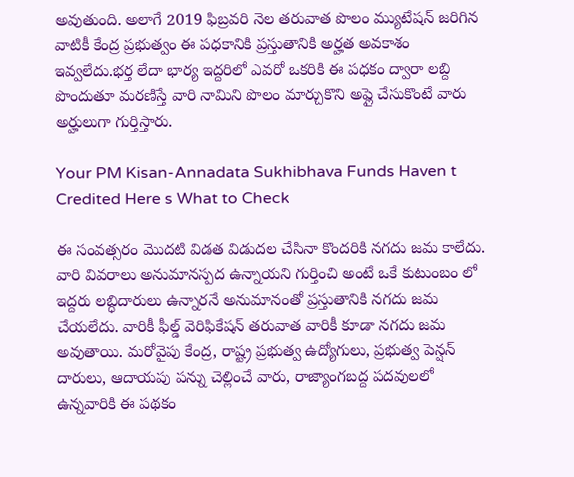అవుతుంది. అలాగే 2019 ఫిబ్రవరి నెల తరువాత పొలం మ్యుటేషన్ జరిగిన వాటికీ కేంద్ర ప్రభుత్వం ఈ పధకానికి ప్రస్తుతానికి అర్హత అవకాశం ఇవ్వలేదు.భర్త లేదా భార్య ఇద్దరిలో ఎవరో ఒకరికి ఈ పధకం ద్వారా లబ్ది పొందుతూ మరణిస్తే వారి నామిని పొలం మార్చుకొని అప్లై చేసుకొంటే వారు అర్హులుగా గుర్తిస్తారు.

Your PM Kisan-Annadata Sukhibhava Funds Haven t Credited Here s What to Check

ఈ సంవత్సరం మొదటి విడత విడుదల చేసినా కొందరికి నగదు జమ కాలేదు. వారి వివరాలు అనుమానస్పద ఉన్నాయని గుర్తించి అంటే ఒకే కుటుంబం లో ఇద్దరు లబ్ధిదారులు ఉన్నారనే అనుమానంతో ప్రస్తుతానికి నగదు జమ చేయలేదు. వారికీ ఫీల్డ్ వెరిఫికేషన్ తరువాత వారికీ కూడా నగదు జమ అవుతాయి. మరోవైపు కేంద్ర, రాష్ట్ర ప్రభుత్వ ఉద్యోగులు, ప్రభుత్వ పెన్షన్ దారులు, ఆదాయపు పన్ను చెల్లించే వారు, రాజ్యాంగబద్ద పదవులలో ఉన్నవారికి ఈ పథకం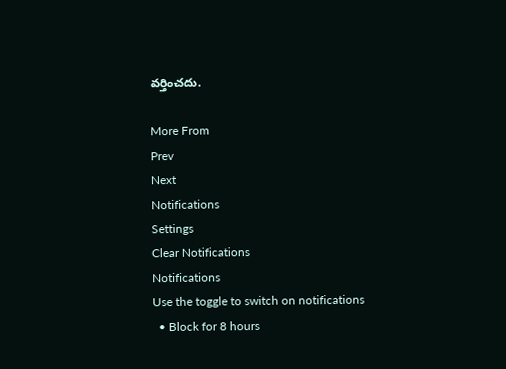వర్తించదు.

More From
Prev
Next
Notifications
Settings
Clear Notifications
Notifications
Use the toggle to switch on notifications
  • Block for 8 hours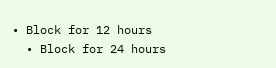• Block for 12 hours
  • Block for 24 hours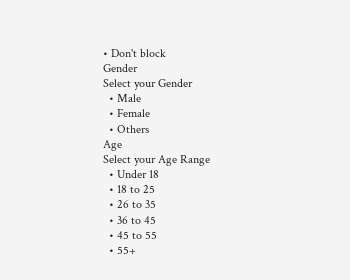• Don't block
Gender
Select your Gender
  • Male
  • Female
  • Others
Age
Select your Age Range
  • Under 18
  • 18 to 25
  • 26 to 35
  • 36 to 45
  • 45 to 55
  • 55+